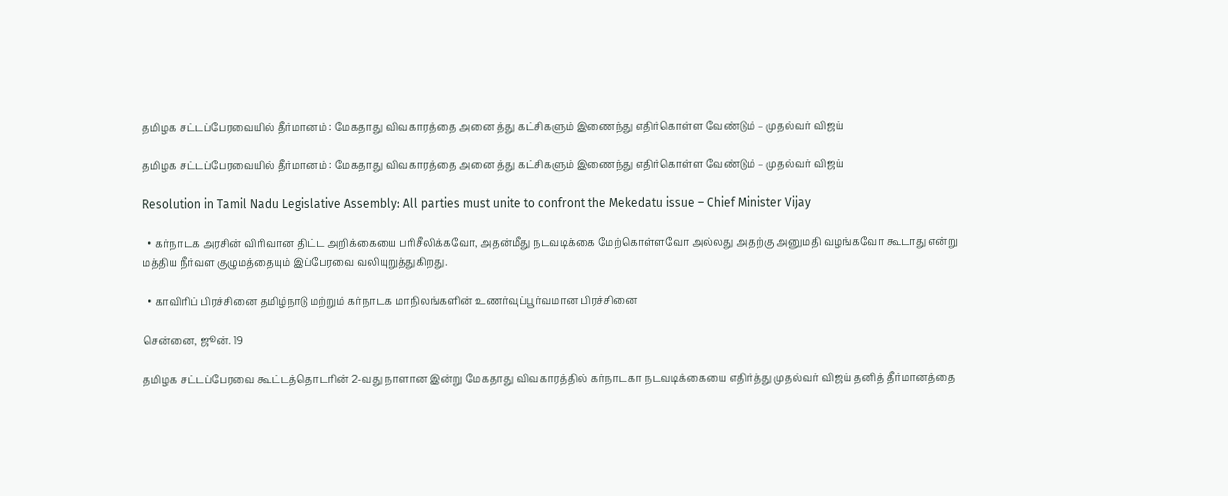தமிழக சட்டப்பேரவையில் தீர்மானம் : மேகதாது விவகாரத்தை அனை த்து கட்சிகளும் இணைந்து எதிர்கொள்ள வேண்டும் – முதல்வர் விஜய்

தமிழக சட்டப்பேரவையில் தீர்மானம் : மேகதாது விவகாரத்தை அனை த்து கட்சிகளும் இணைந்து எதிர்கொள்ள வேண்டும் – முதல்வர் விஜய்

Resolution in Tamil Nadu Legislative Assembly: All parties must unite to confront the Mekedatu issue – Chief Minister Vijay

  • கர்நாடக அரசின் விரிவான திட்ட அறிக்கையை பரிசீலிக்கவோ, அதன்மீது நடவடிக்கை மேற்கொள்ளவோ அல்லது அதற்கு அனுமதி வழங்கவோ கூடாது என்று மத்திய நீர்வள குழுமத்தையும் இப்பேரவை வலியுறுத்துகிறது.

  • காவிரிப் பிரச்சினை தமிழ்நாடு மற்றும் கர்நாடக மாநிலங்களின் உணர்வுப்பூர்வமான பிரச்சினை

சென்னை, ஜூன். 19

தமிழக சட்டப்பேரவை கூட்டத்தொடரின் 2-வது நாளான இன்று மேகதாது விவகாரத்தில் கர்நாடகா நடவடிக்கையை எதிர்த்து முதல்வர் விஜய் தனித் தீர்மானத்தை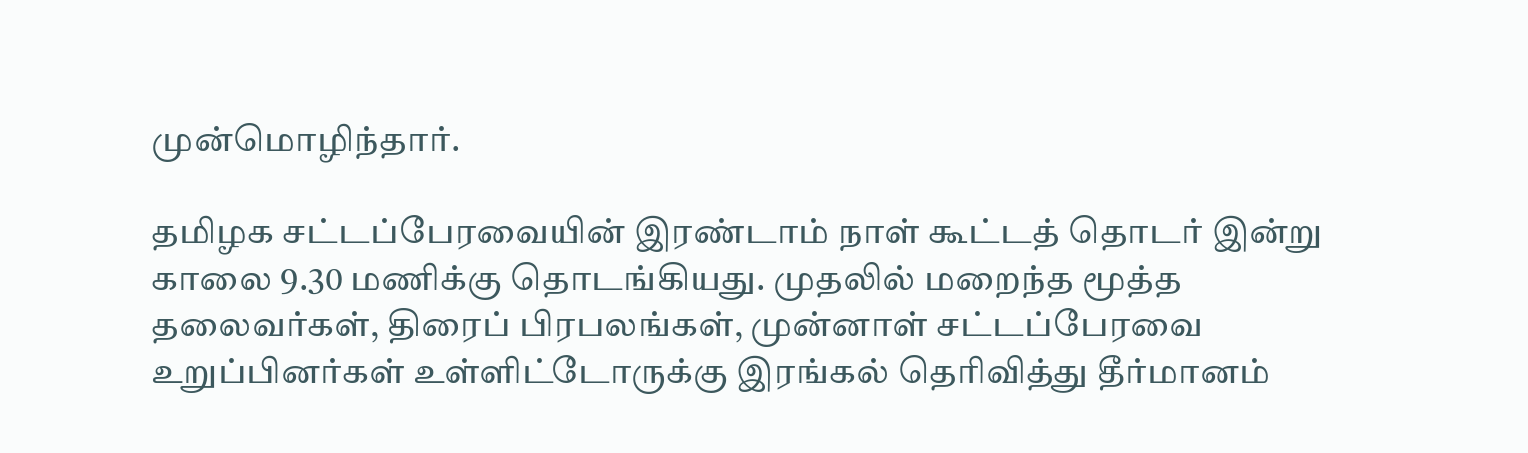முன்மொழிந்தார்.

தமிழக சட்டப்பேரவையின் இரண்டாம் நாள் கூட்டத் தொடர் இன்று காலை 9.30 மணிக்கு தொடங்கியது. முதலில் மறைந்த மூத்த தலைவர்கள், திரைப் பிரபலங்கள், முன்னாள் சட்டப்பேரவை உறுப்பினர்கள் உள்ளிட்டோருக்கு இரங்கல் தெரிவித்து தீர்மானம்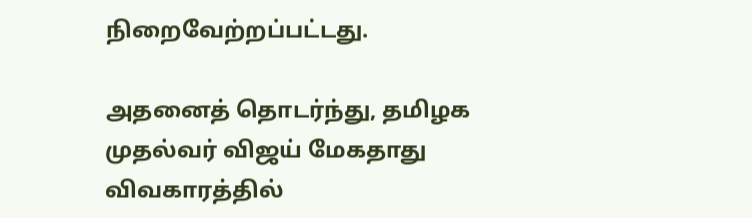நிறைவேற்றப்பட்டது.

அதனைத் தொடர்ந்து, தமிழக முதல்வர் விஜய் மேகதாது விவகாரத்தில்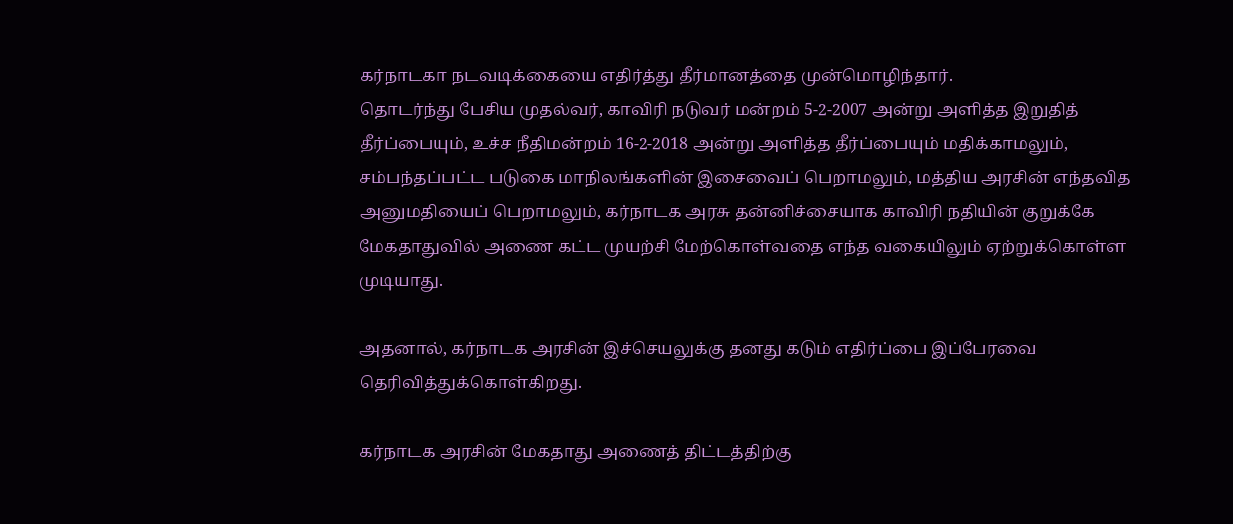கர்நாடகா நடவடிக்கையை எதிர்த்து தீர்மானத்தை முன்மொழிந்தார்.
தொடர்ந்து பேசிய முதல்வர், காவிரி நடுவர் மன்றம் 5-2-2007 அன்று அளித்த இறுதித் தீர்ப்பையும், உச்ச நீதிமன்றம் 16-2-2018 அன்று அளித்த தீர்ப்பையும் மதிக்காமலும், சம்பந்தப்பட்ட படுகை மாநிலங்களின் இசைவைப் பெறாமலும், மத்திய அரசின் எந்தவித அனுமதியைப் பெறாமலும், கர்நாடக அரசு தன்னிச்சையாக காவிரி நதியின் குறுக்கே மேகதாதுவில் அணை கட்ட முயற்சி மேற்கொள்வதை எந்த வகையிலும் ஏற்றுக்கொள்ள முடியாது.

அதனால், கர்நாடக அரசின் இச்செயலுக்கு தனது கடும் எதிர்ப்பை இப்பேரவை தெரிவித்துக்கொள்கிறது.

கர்நாடக அரசின் மேகதாது அணைத் திட்டத்திற்கு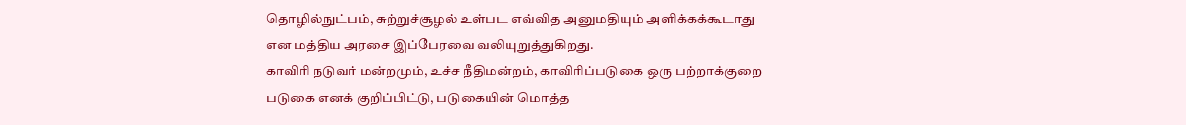தொழில்நுட்பம், சுற்றுச்சூழல் உள்பட எவ்வித அனுமதியும் அளிக்கக்கூடாது என மத்திய அரசை இப்பேரவை வலியுறுத்துகிறது.
காவிரி நடுவர் மன்றமும், உச்ச நீதிமன்றம், காவிரிப்படுகை ஒரு பற்றாக்குறை படுகை எனக் குறிப்பிட்டு, படுகையின் மொத்த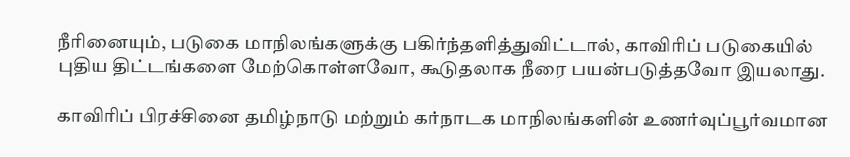நீரினையும், படுகை மாநிலங்களுக்கு பகிர்ந்தளித்துவிட்டால், காவிரிப் படுகையில் புதிய திட்டங்களை மேற்கொள்ளவோ, கூடுதலாக நீரை பயன்படுத்தவோ இயலாது.

காவிரிப் பிரச்சினை தமிழ்நாடு மற்றும் கர்நாடக மாநிலங்களின் உணர்வுப்பூர்வமான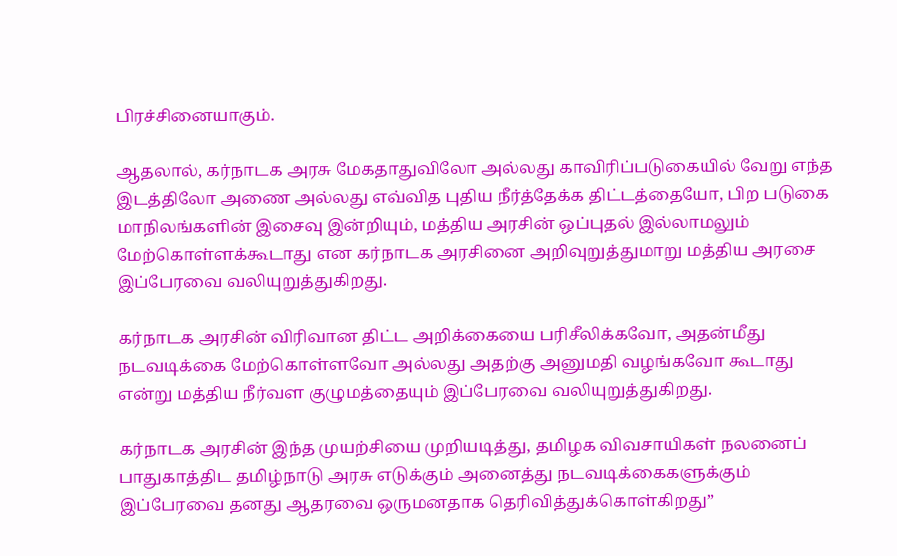பிரச்சினையாகும்.

ஆதலால், கர்நாடக அரசு மேகதாதுவிலோ அல்லது காவிரிப்படுகையில் வேறு எந்த இடத்திலோ அணை அல்லது எவ்வித புதிய நீர்த்தேக்க திட்டத்தையோ, பிற படுகை மாநிலங்களின் இசைவு இன்றியும், மத்திய அரசின் ஒப்புதல் இல்லாமலும் மேற்கொள்ளக்கூடாது என கர்நாடக அரசினை அறிவுறுத்துமாறு மத்திய அரசை இப்பேரவை வலியுறுத்துகிறது.

கர்நாடக அரசின் விரிவான திட்ட அறிக்கையை பரிசீலிக்கவோ, அதன்மீது நடவடிக்கை மேற்கொள்ளவோ அல்லது அதற்கு அனுமதி வழங்கவோ கூடாது என்று மத்திய நீர்வள குழுமத்தையும் இப்பேரவை வலியுறுத்துகிறது.

கர்நாடக அரசின் இந்த முயற்சியை முறியடித்து, தமிழக விவசாயிகள் நலனைப் பாதுகாத்திட தமிழ்நாடு அரசு எடுக்கும் அனைத்து நடவடிக்கைகளுக்கும் இப்பேரவை தனது ஆதரவை ஒருமனதாக தெரிவித்துக்கொள்கிறது”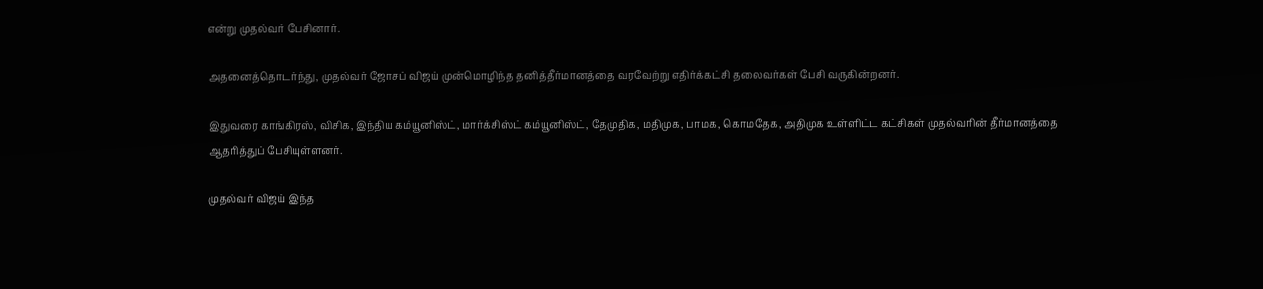என்று முதல்வர் பேசினார்.

அதனைத்தொடர்ந்து, முதல்வர் ஜோசப் விஜய் முன்மொழிந்த தனித்தீர்மானத்தை வரவேற்று எதிர்க்கட்சி தலைவர்கள் பேசி வருகின்றனர்.

இதுவரை காங்கிரஸ், விசிக, இந்திய கம்யூனிஸ்ட், மார்க்சிஸ்ட் கம்யூனிஸ்ட், தேமுதிக, மதிமுக, பாமக, கொமதேக, அதிமுக உள்ளிட்ட கட்சிகள் முதல்வரின் தீர்மானத்தை ஆதரித்துப் பேசியுள்ளனர்.

முதல்வர் விஜய் இந்த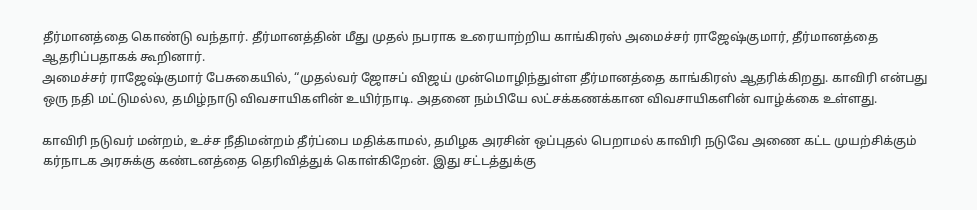தீர்மானத்தை கொண்டு வந்தார். தீர்மானத்தின் மீது முதல் நபராக உரையாற்றிய காங்கிரஸ் அமைச்சர் ராஜேஷ்குமார், தீர்மானத்தை ஆதரிப்பதாகக் கூறினார்.
அமைச்சர் ராஜேஷ்குமார் பேசுகையில், “முதல்வர் ஜோசப் விஜய் முன்மொழிந்துள்ள தீர்மானத்தை காங்கிரஸ் ஆதரிக்கிறது. காவிரி என்பது ஒரு நதி மட்டுமல்ல, தமிழ்நாடு விவசாயிகளின் உயிர்நாடி. அதனை நம்பியே லட்சக்கணக்கான விவசாயிகளின் வாழ்க்கை உள்ளது.

காவிரி நடுவர் மன்றம், உச்ச நீதிமன்றம் தீர்ப்பை மதிக்காமல், தமிழக அரசின் ஒப்புதல் பெறாமல் காவிரி நடுவே அணை கட்ட முயற்சிக்கும் கர்நாடக அரசுக்கு கண்டனத்தை தெரிவித்துக் கொள்கிறேன். இது சட்டத்துக்கு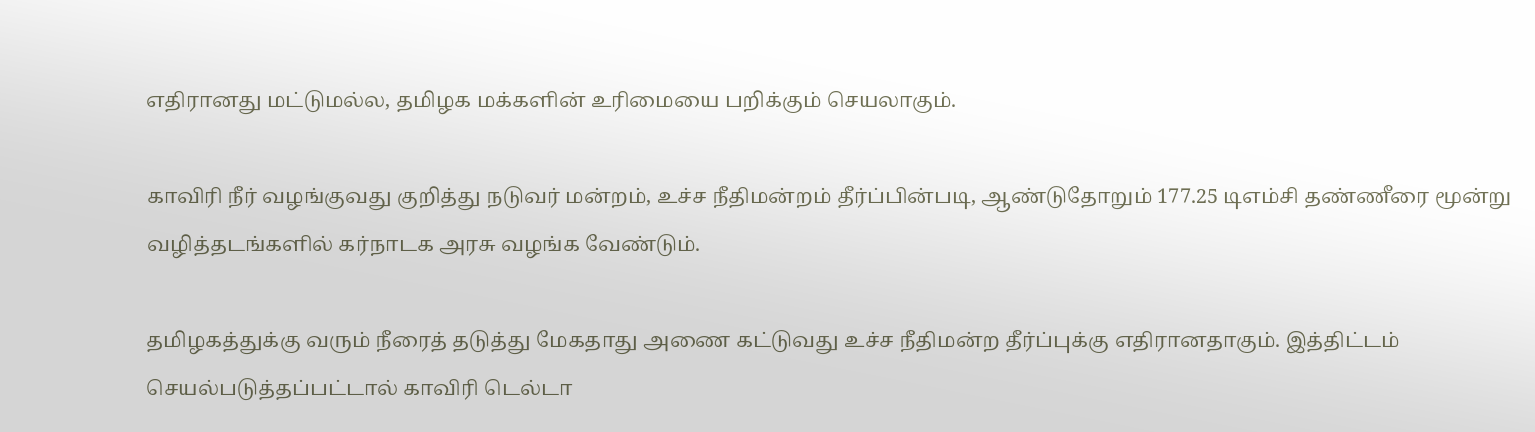எதிரானது மட்டுமல்ல, தமிழக மக்களின் உரிமையை பறிக்கும் செயலாகும்.

காவிரி நீர் வழங்குவது குறித்து நடுவர் மன்றம், உச்ச நீதிமன்றம் தீர்ப்பின்படி, ஆண்டுதோறும் 177.25 டிஎம்சி தண்ணீரை மூன்று வழித்தடங்களில் கர்நாடக அரசு வழங்க வேண்டும்.

தமிழகத்துக்கு வரும் நீரைத் தடுத்து மேகதாது அணை கட்டுவது உச்ச நீதிமன்ற தீர்ப்புக்கு எதிரானதாகும். இத்திட்டம் செயல்படுத்தப்பட்டால் காவிரி டெல்டா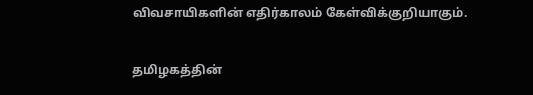விவசாயிகளின் எதிர்காலம் கேள்விக்குறியாகும்.

தமிழகத்தின்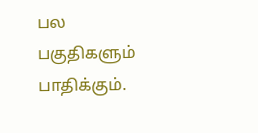பல பகுதிகளும் பாதிக்கும்.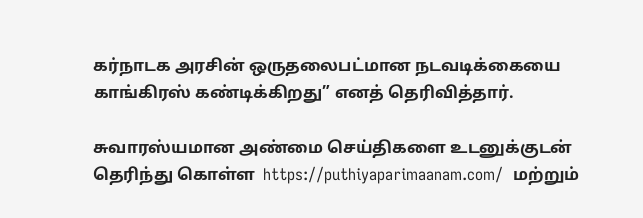கர்நாடக அரசின் ஒருதலைபட்மான நடவடிக்கையை காங்கிரஸ் கண்டிக்கிறது” எனத் தெரிவித்தார்.

சுவாரஸ்யமான அண்மை செய்திகளை உடனுக்குடன் தெரிந்து கொள்ள  https://puthiyaparimaanam.com/  மற்றும்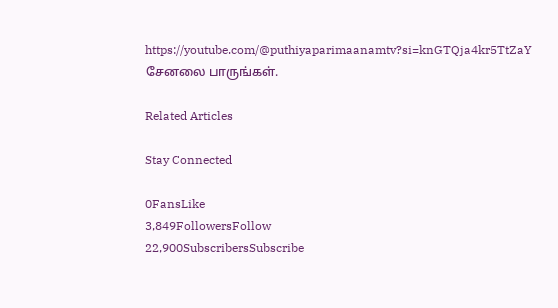https://youtube.com/@puthiyaparimaanamtv?si=knGTQja4kr5TtZaY சேனலை பாருங்கள்.

Related Articles

Stay Connected

0FansLike
3,849FollowersFollow
22,900SubscribersSubscribe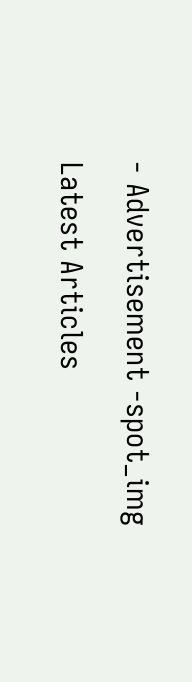- Advertisement -spot_img

Latest Articles